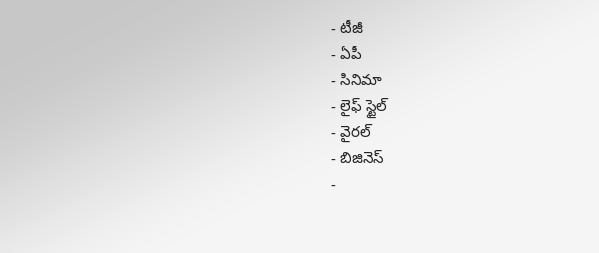- టీజీ
- ఏపీ
- సినిమా
- లైఫ్ స్టైల్
- వైరల్
- బిజినెస్
-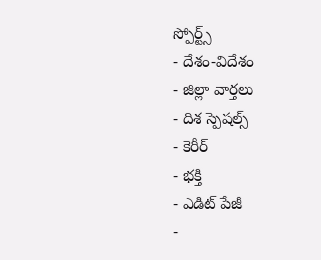స్పోర్ట్స్
- దేశం-విదేశం
- జిల్లా వార్తలు
- దిశ స్పెషల్స్
- కెరీర్
- భక్తి
- ఎడిట్ పేజీ
-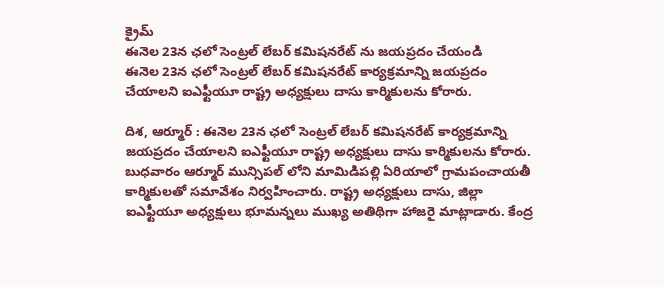క్రైమ్
ఈనెల 23న ఛలో సెంట్రల్ లేబర్ కమిషనరేట్ ను జయప్రదం చేయండి
ఈనెల 23న ఛలో సెంట్రల్ లేబర్ కమిషనరేట్ కార్యక్రమాన్ని జయప్రదం చేయాలని ఐఎఫ్టీయూ రాష్ట్ర అధ్యక్షులు దాసు కార్మికులను కోరారు.

దిశ, ఆర్మూర్ : ఈనెల 23న ఛలో సెంట్రల్ లేబర్ కమిషనరేట్ కార్యక్రమాన్ని జయప్రదం చేయాలని ఐఎఫ్టీయూ రాష్ట్ర అధ్యక్షులు దాసు కార్మికులను కోరారు. బుధవారం ఆర్మూర్ మున్సిపల్ లోని మామిడిపల్లి ఏరియాలో గ్రామపంచాయతీ కార్మికులతో సమావేశం నిర్వహించారు. రాష్ట్ర అధ్యక్షులు దాసు, జిల్లా ఐఎఫ్టీయూ అధ్యక్షులు భూమన్నలు ముఖ్య అతిథిగా హాజరై మాట్లాడారు. కేంద్ర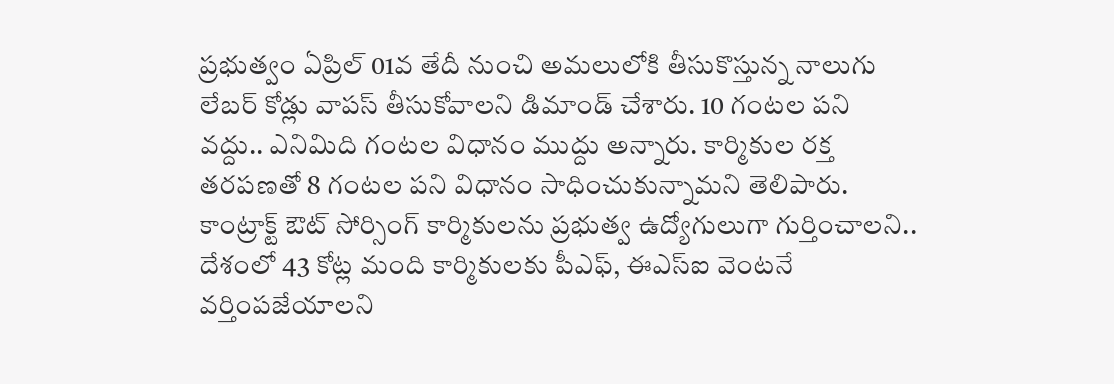ప్రభుత్వం ఏప్రిల్ 01వ తేదీ నుంచి అమలులోకి తీసుకొస్తున్న నాలుగు లేబర్ కోడ్లు వాపస్ తీసుకోవాలని డిమాండ్ చేశారు. 10 గంటల పని వద్దు.. ఎనిమిది గంటల విధానం ముద్దు అన్నారు. కార్మికుల రక్త తరపణతో 8 గంటల పని విధానం సాధించుకున్నామని తెలిపారు. కాంట్రాక్ట్ ఔట్ సోర్సింగ్ కార్మికులను ప్రభుత్వ ఉద్యోగులుగా గుర్తించాలని.. దేశంలో 43 కోట్ల మంది కార్మికులకు పీఎఫ్, ఈఎస్ఐ వెంటనే వర్తింపజేయాలని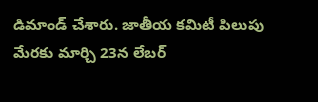డిమాండ్ చేశారు. జాతీయ కమిటీ పిలుపు మేరకు మార్చి 23న లేబర్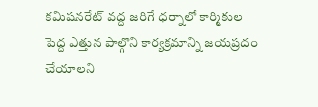కమిషనరేట్ వద్ద జరిగే ధర్నాలో కార్మికుల పెద్ద ఎత్తున పాల్గొని కార్యక్రమాన్ని జయప్రదం చేయాలని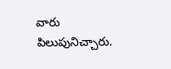వారు పిలుపునిచ్చారు.